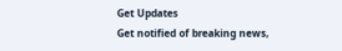Get Updates
Get notified of breaking news,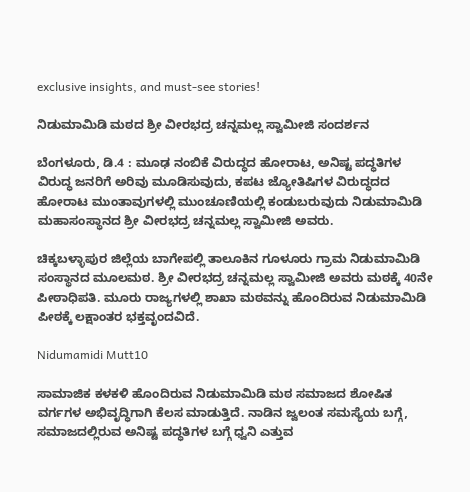exclusive insights, and must-see stories!

ನಿಡುಮಾಮಿಡಿ ಮಠದ ಶ್ರೀ ವೀರಭದ್ರ ಚನ್ನಮಲ್ಲ ಸ್ವಾಮೀಜಿ ಸಂದರ್ಶನ

ಬೆಂಗಳೂರು, ಡಿ.4 : ಮೂಢ ನಂಬಿಕೆ ವಿರುದ್ಧದ ಹೋರಾಟ, ಅನಿಷ್ಟ ಪದ್ಧತಿಗಳ ವಿರುದ್ಧ ಜನರಿಗೆ ಅರಿವು ಮೂಡಿಸುವುದು, ಕಪಟ ಜ್ಯೋತಿಷಿಗಳ ವಿರುದ್ಧದದ ಹೋರಾಟ ಮುಂತಾವುಗಳಲ್ಲಿ ಮುಂಚೂಣಿಯಲ್ಲಿ ಕಂಡುಬರುವುದು ನಿಡುಮಾಮಿಡಿ ಮಹಾಸಂಸ್ಥಾನದ ಶ್ರೀ ವೀರಭದ್ರ ಚನ್ನಮಲ್ಲ ಸ್ವಾಮೀಜಿ ಅವರು.

ಚಿಕ್ಕಬಳ್ಳಾಪುರ ಜಿಲ್ಲೆಯ ಬಾಗೇಪಲ್ಲಿ ತಾಲೂಕಿನ ಗೂಳೂರು ಗ್ರಾಮ ನಿಡುಮಾಮಿಡಿ ಸಂಸ್ಥಾನದ ಮೂಲಮಠ. ಶ್ರೀ ವೀರಭದ್ರ ಚನ್ನಮಲ್ಲ ಸ್ವಾಮೀಜಿ ಅವರು ಮಠಕ್ಕೆ 40ನೇ ಪೀಠಾಧಿಪತಿ. ಮೂರು ರಾಜ್ಯಗಳಲ್ಲಿ ಶಾಖಾ ಮಠವನ್ನು ಹೊಂದಿರುವ ನಿಡುಮಾಮಿಡಿ ಪೀಠಕ್ಕೆ ಲಕ್ಷಾಂತರ ಭಕ್ತವೃಂದವಿದೆ.

Nidumamidi Mutt10

ಸಾಮಾಜಿಕ ಕಳಕಳಿ ಹೊಂದಿರುವ ನಿಡುಮಾಮಿಡಿ ಮಠ ಸಮಾಜದ ಶೋಷಿತ ವರ್ಗಗಳ ಅಭಿವೃದ್ಧಿಗಾಗಿ ಕೆಲಸ ಮಾಡುತ್ತಿದೆ. ನಾಡಿನ ಜ್ವಲಂತ ಸಮಸ್ಯೆಯ ಬಗ್ಗೆ, ಸಮಾಜದಲ್ಲಿರುವ ಅನಿಷ್ಟ ಪದ್ಧತಿಗಳ ಬಗ್ಗೆ ಧ್ವನಿ ಎತ್ತುವ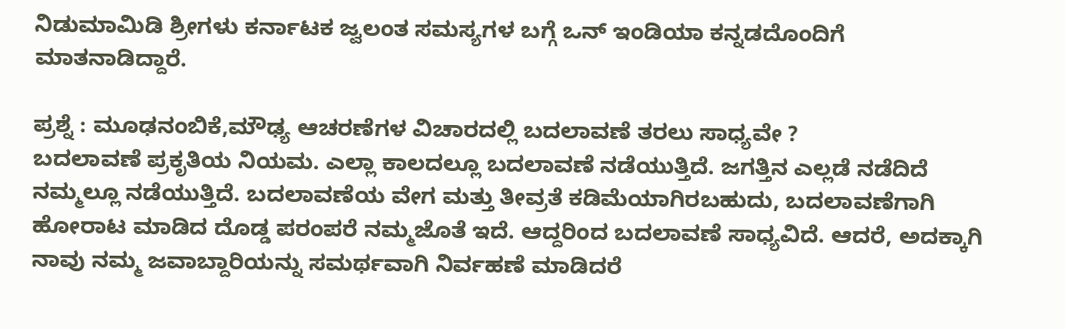ನಿಡುಮಾಮಿಡಿ ಶ್ರೀಗಳು ಕರ್ನಾಟಕ ಜ್ವಲಂತ ಸಮಸ್ಯಗಳ ಬಗ್ಗೆ ಒನ್ ಇಂಡಿಯಾ ಕನ್ನಡದೊಂದಿಗೆ ಮಾತನಾಡಿದ್ದಾರೆ.

ಪ್ರಶ್ನೆ : ಮೂಢನಂಬಿಕೆ,ಮೌಢ್ಯ ಆಚರಣೆಗಳ ವಿಚಾರದಲ್ಲಿ ಬದಲಾವಣೆ ತರಲು ಸಾಧ್ಯವೇ ?
ಬದಲಾವಣೆ ಪ್ರಕೃತಿಯ ನಿಯಮ. ಎಲ್ಲಾ ಕಾಲದಲ್ಲೂ ಬದಲಾವಣೆ ನಡೆಯುತ್ತಿದೆ. ಜಗತ್ತಿನ ಎಲ್ಲಡೆ ನಡೆದಿದೆ ನಮ್ಮಲ್ಲೂ ನಡೆಯುತ್ತಿದೆ. ಬದಲಾವಣೆಯ ವೇಗ ಮತ್ತು ತೀವ್ರತೆ ಕಡಿಮೆಯಾಗಿರಬಹುದು, ಬದಲಾವಣೆಗಾಗಿ ಹೋರಾಟ ಮಾಡಿದ ದೊಡ್ಡ ಪರಂಪರೆ ನಮ್ಮಜೊತೆ ಇದೆ. ಆದ್ದರಿಂದ ಬದಲಾವಣೆ ಸಾಧ್ಯವಿದೆ. ಆದರೆ, ಅದಕ್ಕಾಗಿ ನಾವು ನಮ್ಮ ಜವಾಬ್ದಾರಿಯನ್ನು ಸಮರ್ಥವಾಗಿ ನಿರ್ವಹಣೆ ಮಾಡಿದರೆ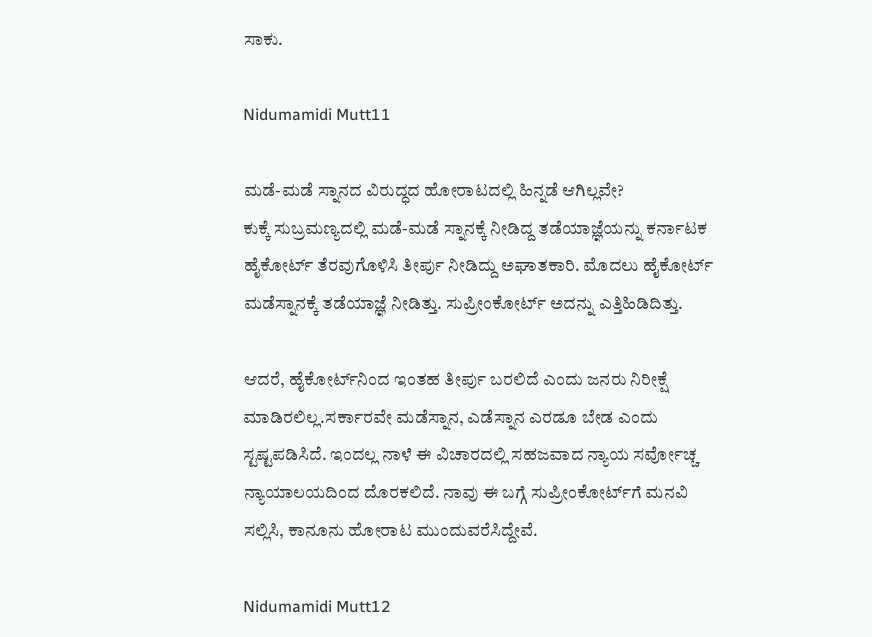ಸಾಕು.

Nidumamidi Mutt11

ಮಡೆ-ಮಡೆ ಸ್ನಾನದ ವಿರುದ್ಧದ ಹೋರಾಟದಲ್ಲಿ ಹಿನ್ನಡೆ ಆಗಿಲ್ಲವೇ?
ಕುಕ್ಕೆ ಸುಬ್ರಮಣ್ಯದಲ್ಲಿ ಮಡೆ-ಮಡೆ ಸ್ನಾನಕ್ಕೆ ನೀಡಿದ್ದ ತಡೆಯಾಜ್ಞೆಯನ್ನು ಕರ್ನಾಟಕ ಹೈಕೋರ್ಟ್‌ ತೆರವುಗೊಳಿಸಿ ತೀರ್ಪು ನೀಡಿದ್ದು ಅಘಾತಕಾರಿ. ಮೊದಲು ಹೈಕೋರ್ಟ್‌ ಮಡೆಸ್ನಾನಕ್ಕೆ ತಡೆಯಾಜ್ಞೆ ನೀಡಿತ್ತು. ಸುಪ್ರೀಂಕೋರ್ಟ್‌ ಅದನ್ನು ಎತ್ತಿಹಿಡಿದಿತ್ತು.

ಆದರೆ, ಹೈಕೋರ್ಟ್‌ನಿಂದ ಇಂತಹ ತೀರ್ಪು ಬರಲಿದೆ ಎಂದು ಜನರು ನಿರೀಕ್ಷೆ ಮಾಡಿರಲಿಲ್ಲ.ಸರ್ಕಾರವೇ ಮಡೆಸ್ನಾನ, ಎಡೆಸ್ನಾನ ಎರಡೂ ಬೇಡ ಎಂದು ಸ್ಟಷ್ಟಪಡಿಸಿದೆ. ಇಂದಲ್ಲ ನಾಳೆ ಈ ವಿಚಾರದಲ್ಲಿ ಸಹಜವಾದ ನ್ಯಾಯ ಸರ್ವೋಚ್ಚ ನ್ಯಾಯಾಲಯದಿಂದ ದೊರಕಲಿದೆ. ನಾವು ಈ ಬಗ್ಗೆ ಸುಪ್ರೀಂಕೋರ್ಟ್‌ಗೆ ಮನವಿ ಸಲ್ಲಿಸಿ, ಕಾನೂನು ಹೋರಾಟ ಮುಂದುವರೆಸಿದ್ದೇವೆ.

Nidumamidi Mutt12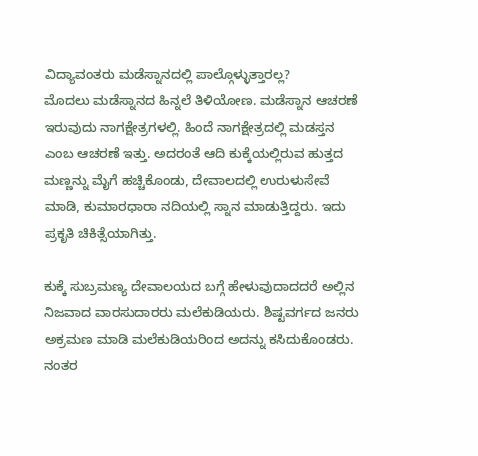ವಿದ್ಯಾವಂತರು ಮಡೆಸ್ನಾನದಲ್ಲಿ ಪಾಲ್ಗೊಳ್ಳುತ್ತಾರಲ್ಲ?
ಮೊದಲು ಮಡೆಸ್ನಾನದ ಹಿನ್ನಲೆ ತಿಳಿಯೋಣ. ಮಡೆಸ್ನಾನ ಆಚರಣೆ ಇರುವುದು ನಾಗಕ್ಷೇತ್ರಗಳಲ್ಲಿ. ಹಿಂದೆ ನಾಗಕ್ಷೇತ್ರದಲ್ಲಿ ಮಡಸ್ತನ ಎಂಬ ಆಚರಣೆ ಇತ್ತು. ಅದರಂತೆ ಆದಿ ಕುಕ್ಕೆಯಲ್ಲಿರುವ ಹುತ್ತದ ಮಣ್ಣನ್ನು ಮೈಗೆ ಹಚ್ಚಿಕೊಂಡು, ದೇವಾಲದಲ್ಲಿ ಉರುಳುಸೇವೆ ಮಾಡಿ, ಕುಮಾರಧಾರಾ ನದಿಯಲ್ಲಿ ಸ್ನಾನ ಮಾಡುತ್ತಿದ್ದರು. ಇದು ಪ್ರಕೃತಿ ಚಿಕಿತ್ಸೆಯಾಗಿತ್ತು.

ಕುಕ್ಕೆ ಸುಬ್ರಮಣ್ಯ ದೇವಾಲಯದ ಬಗ್ಗೆ ಹೇಳುವುದಾದದರೆ ಅಲ್ಲಿನ ನಿಜವಾದ ವಾರಸುದಾರರು ಮಲೆಕುಡಿಯರು. ಶಿಷ್ಟವರ್ಗದ ಜನರು ಅಕ್ರಮಣ ಮಾಡಿ ಮಲೆಕುಡಿಯರಿಂದ ಅದನ್ನು ಕಸಿದುಕೊಂಡರು. ನಂತರ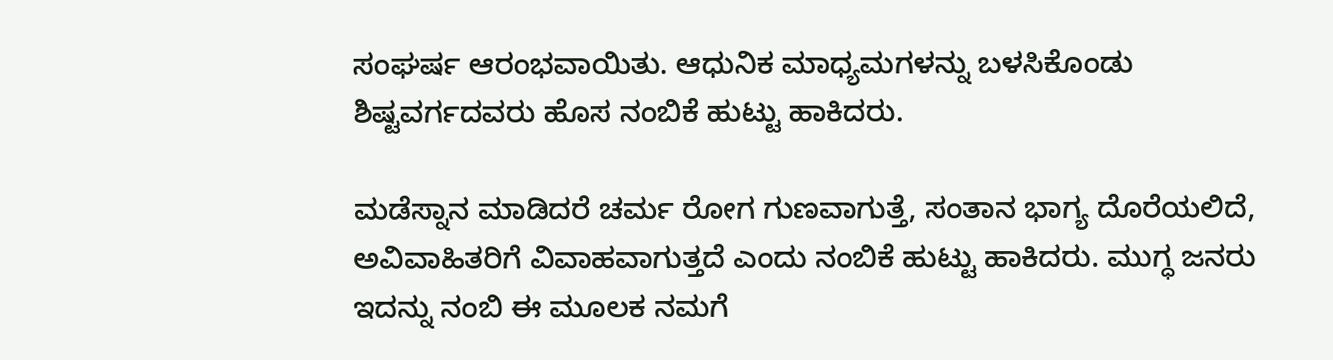ಸಂಘರ್ಷ ಆರಂಭವಾಯಿತು. ಆಧುನಿಕ ಮಾಧ್ಯಮಗಳನ್ನು ಬಳಸಿಕೊಂಡು ಶಿಷ್ಟವರ್ಗದವರು ಹೊಸ ನಂಬಿಕೆ ಹುಟ್ಟು ಹಾಕಿದರು.

ಮಡೆಸ್ನಾನ ಮಾಡಿದರೆ ಚರ್ಮ ರೋಗ ಗುಣವಾಗುತ್ತೆ, ಸಂತಾನ ಭಾಗ್ಯ ದೊರೆಯಲಿದೆ, ಅವಿವಾಹಿತರಿಗೆ ವಿವಾಹವಾಗುತ್ತದೆ ಎಂದು ನಂಬಿಕೆ ಹುಟ್ಟು ಹಾಕಿದರು. ಮುಗ್ಧ ಜನರು ಇದನ್ನು ನಂಬಿ ಈ ಮೂಲಕ ನಮಗೆ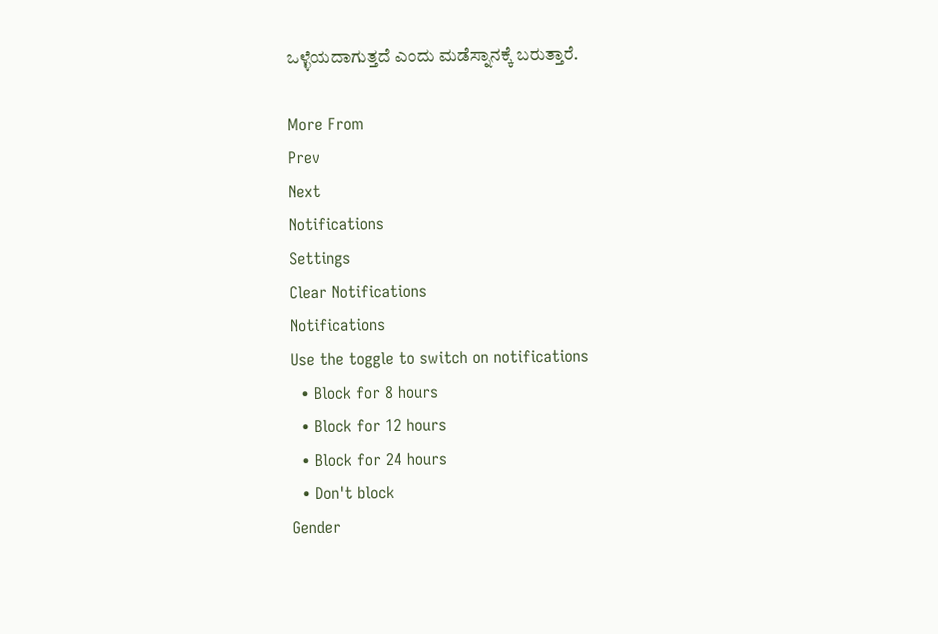ಒಳ್ಳೆಯದಾಗುತ್ತದೆ ಎಂದು ಮಡೆಸ್ನಾನಕ್ಕೆ ಬರುತ್ತಾರೆ.

More From
Prev
Next
Notifications
Settings
Clear Notifications
Notifications
Use the toggle to switch on notifications
  • Block for 8 hours
  • Block for 12 hours
  • Block for 24 hours
  • Don't block
Gender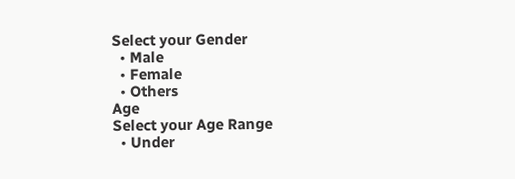Select your Gender
  • Male
  • Female
  • Others
Age
Select your Age Range
  • Under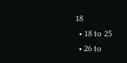18
  • 18 to 25
  • 26 to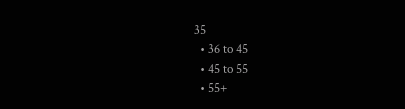35
  • 36 to 45
  • 45 to 55
  • 55+